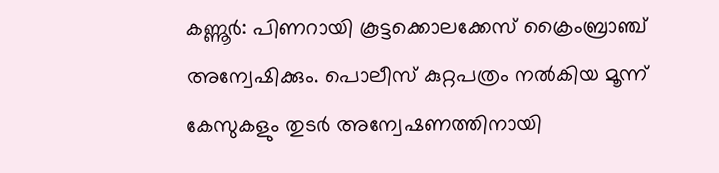കണ്ണൂര്‍: പിണറായി കൂട്ടക്കൊലക്കേസ് ക്രൈംബ്രാഞ്ച് അന്വേഷിക്കും. പൊലീസ് കുറ്റപത്രം നല്‍കിയ മൂന്ന് കേസുകളും തുടര്‍ അന്വേഷണത്തിനായി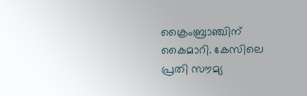ക്രൈംബ്രാഞ്ചിന് കൈമാറി. കേസിലെ പ്രതി സൗമ്യ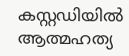കസ്റ്റഡിയില്‍ ആത്മഹത്യ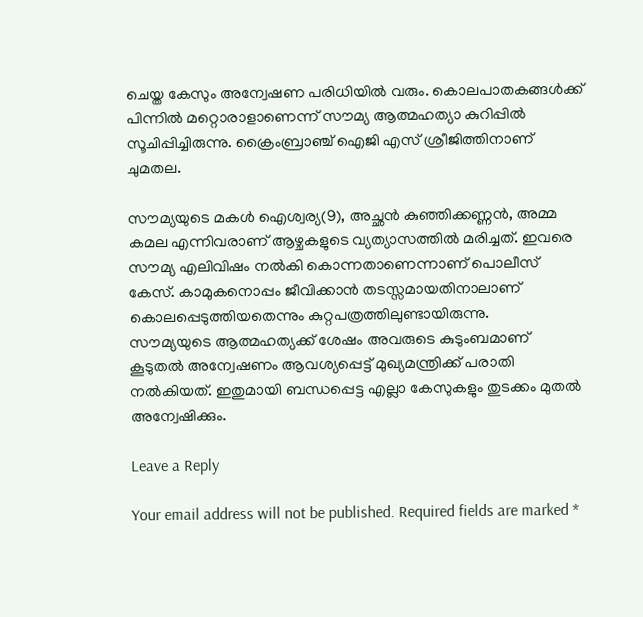ചെയ്ത കേസും അന്വേഷണ പരിധിയില്‍ വരും. കൊലപാതകങ്ങള്‍ക്ക് പിന്നില്‍ മറ്റൊരാളാണെന്ന് സൗമ്യ ആത്മഹത്യാ കുറിപ്പില്‍ സൂചിപ്പിച്ചിരുന്നു. ക്രൈംബ്രാഞ്ച് ഐജി എസ് ശ്രീജിത്തിനാണ് ചുമതല.

സൗമ്യയുടെ മകള്‍ ഐശ്വര്യ(9), അച്ഛന്‍ കുഞ്ഞിക്കണ്ണന്‍, അമ്മ കമല എന്നിവരാണ് ആഴ്ചകളുടെ വ്യത്യാസത്തില്‍ മരിച്ചത്. ഇവരെ സൗമ്യ എലിവിഷം നല്‍കി കൊന്നതാണെന്നാണ് പൊലീസ് കേസ്. കാമുകനൊപ്പം ജീവിക്കാന്‍ തടസ്സമായതിനാലാണ് കൊലപ്പെടുത്തിയതെന്നും കുറ്റപത്രത്തിലുണ്ടായിരുന്നു.
സൗമ്യയുടെ ആത്മഹത്യക്ക് ശേഷം അവരുടെ കുടുംബമാണ് കൂടുതല്‍ അന്വേഷണം ആവശ്യപ്പെട്ട് മുഖ്യമന്ത്രിക്ക് പരാതി നല്‍കിയത്. ഇതുമായി ബന്ധപ്പെട്ട എല്ലാ കേസുകളും തുടക്കം മുതല്‍ അന്വേഷിക്കും.

Leave a Reply

Your email address will not be published. Required fields are marked *